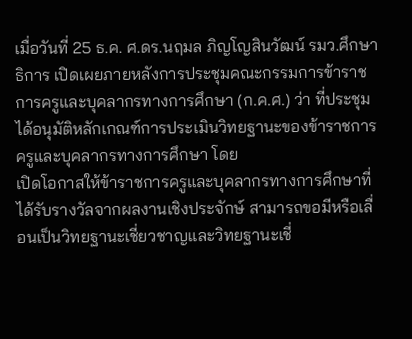เมื่อวันที่ 25 ธ.ค. ศ.ดร.นฤมล ภิญโญสินวัฒน์ รมว.ศึกษาธิการ เปิดเผยภายหลังการประชุมคณะกรรมการข้าราชการครูและบุคลากรทางการศึกษา (ก.ค.ศ.) ว่า ที่ประชุมได้อนุมัติหลักเกณฑ์การประเมินวิทยฐานะของข้าราชการครูและบุคลากรทางการศึกษา โดย
เปิดโอกาสให้ข้าราชการครูและบุคลากรทางการศึกษาที่ได้รับรางวัลจากผลงานเชิงประจักษ์ สามารถขอมีหรือเลื่อนเป็นวิทยฐานะเชี่ยวชาญและวิทยฐานะเชี่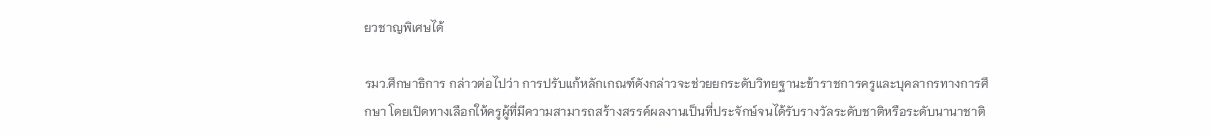ยวชาญพิเศษได้

รมว.ศึกษาธิการ กล่าวต่อไปว่า การปรับแก้หลักเกณฑ์ดังกล่าวจะช่วยยกระดับวิทยฐานะข้าราชการครูและบุคลากรทางการศึกษา โดยเปิดทางเลือกให้ครูผู้ที่มีความสามารถสร้างสรรค์ผลงานเป็นที่ประจักษ์จนได้รับรางวัลระดับชาติหรือระดับนานาชาติ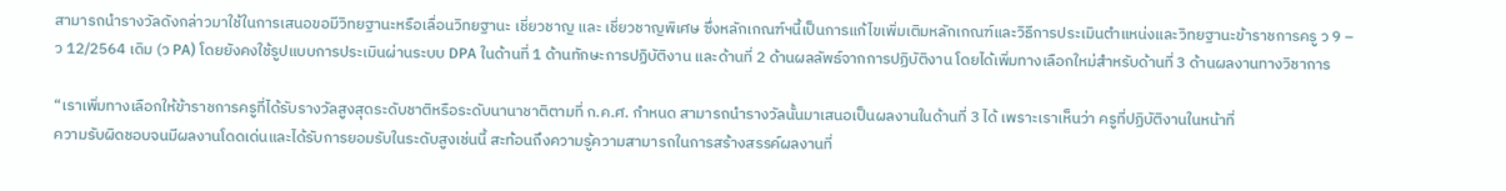สามารถนำรางวัลดังกล่าวมาใช้ในการเสนอขอมีวิทยฐานะหรือเลื่อนวิทยฐานะ เชี่ยวชาญ และ เชี่ยวชาญพิเศษ ซึ่งหลักเกณฑ์ฯนี้เป็นการแก้ไขเพิ่มเติมหลักเกณฑ์และวิธีการประเมินตำแหน่งและวิทยฐานะข้าราชการครู ว 9 – ว 12/2564 เดิม (ว PA) โดยยังคงใช้รูปแบบการประเมินผ่านระบบ DPA ในด้านที่ 1 ด้านทักษะการปฏิบัติงาน และด้านที่ 2 ด้านผลลัพธ์จากการปฏิบัติงาน โดยได้เพิ่มทางเลือกใหม่สำหรับด้านที่ 3 ด้านผลงานทางวิชาการ

“เราเพิ่มทางเลือกให้ข้าราชการครูที่ได้รับรางวัลสูงสุดระดับชาติหรือระดับนานาชาติตามที่ ก.ค.ศ. กำหนด สามารถนำรางวัลนั้นมาเสนอเป็นผลงานในด้านที่ 3 ได้ เพราะเราเห็นว่า ครูที่ปฏิบัติงานในหน้าที่
ความรับผิดชอบจนมีผลงานโดดเด่นและได้รับการยอมรับในระดับสูงเช่นนี้ สะท้อนถึงความรู้ความสามารถในการสร้างสรรค์ผลงานที่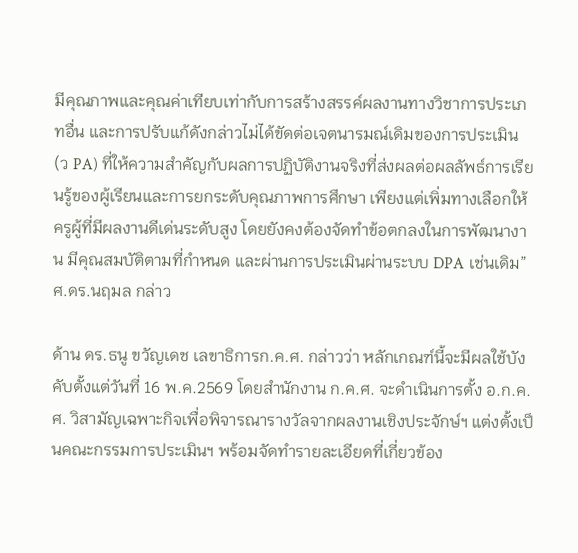มีคุณภาพและคุณค่าเทียบเท่ากับการสร้างสรรค์ผลงานทางวิชาการประเภทอื่น และการปรับแก้ดังกล่าวไม่ได้ขัดต่อเจตนารมณ์เดิมของการประเมิน (ว PA) ที่ให้ความสำคัญกับผลการปฏิบัติงานจริงที่ส่งผลต่อผลลัพธ์การเรียนรู้ของผู้เรียนและการยกระดับคุณภาพการศึกษา เพียงแต่เพิ่มทางเลือกให้ครูผู้ที่มีผลงานดีเด่นระดับสูง โดยยังคงต้องจัดทำข้อตกลงในการพัฒนางาน มีคุณสมบัติตามที่กำหนด และผ่านการประเมินผ่านระบบ DPA เช่นเดิม” ศ.ดร.นฤมล กล่าว

ด้าน ดร.ธนู ขวัญเดช เลขาธิการก.ค.ศ. กล่าวว่า หลักเกณฑ์นี้จะมีผลใช้บังคับตั้งแต่วันที่ 16 พ.ค.2569 โดยสำนักงาน ก.ค.ศ. จะดำเนินการตั้ง อ.ก.ค.ศ. วิสามัญเฉพาะกิจเพื่อพิจารณารางวัลจากผลงานเชิงประจักษ์ฯ แต่งตั้งเป็นคณะกรรมการประเมินฯ พร้อมจัดทำรายละเอียดที่เกี่ยวข้อง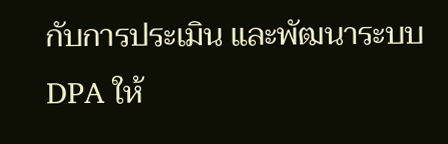กับการประเมิน และพัฒนาระบบ DPA ให้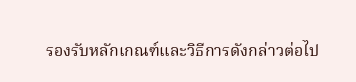รองรับหลักเกณฑ์และวิธีการดังกล่าวต่อไป